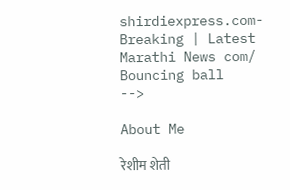shirdiexpress.com-Breaking | Latest Marathi News com/
Bouncing ball
-->

About Me

रेशीम शेती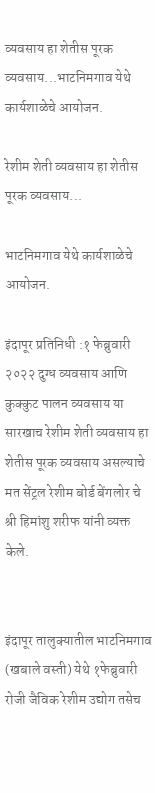व्यवसाय हा शेतीस पूरक व्यवसाय...भाटनिमगाव येथे कार्यशाळेचे आयोजन.

रेशीम शेती व्यवसाय हा शेतीस पूरक व्यवसाय...

भाटनिमगाव येथे कार्यशाळेचे आयोजन.

इंदापूर प्रतिनिधी :१ फेब्रुवारी २०२२ दुग्ध व्यवसाय आणि कुक्कुट पालन व्यवसाय या सारखाच रेशीम शेती व्यवसाय हा शेतीस पूरक व्यवसाय असल्याचे मत सेंट्रल रेशीम बोर्ड बेंगलोर चे श्री हिमांशु शरीफ यांनी व्यक्त केले.


इंदापूर तालुक्यातील भाटनिमगाव (खबाले वस्ती) येथे १फेब्रुवारी रोजी जैविक रेशीम उद्योग तसेच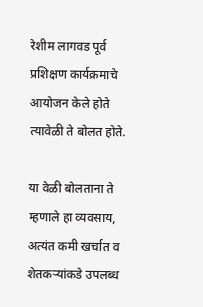रेशीम लागवड पूर्व प्रशिक्षण कार्यक्रमाचे आयोजन केले होते त्यावेळी ते बोलत होते.

या वेळी बोलताना ते म्हणाले हा व्यवसाय, अत्यंत कमी खर्चात व शेतकऱ्यांकडे उपलब्ध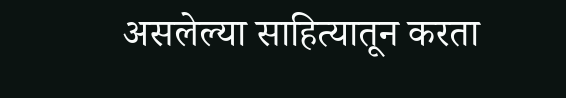असलेल्या साहित्यातून करता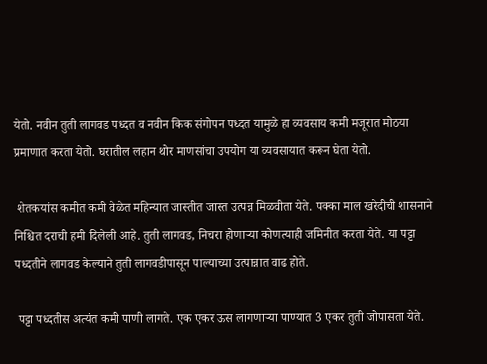येतो. नवीन तुती लागवड पध्दत व नवीन किक संगोपन पध्दत यामुळे हा व्यवसाय कमी मजूरात मोठया प्रमाणात करता येतो. घरातील लहान थोर माणसांचा उपयोग या व्यवसायात करून घेता येतो.

 शेतकयांस कमीत कमी वेळेत महिन्यात जास्तीत जास्त उत्पन्न मिळवीता येते. पक्का माल खरेदीची शासनाने निश्चित दराची हमी दिलेली आहे. तुती लागवड, निचरा होणाऱ्या कोणत्याही जमिनीत करता येते. या पट्टा पध्दतीने लागवड केल्याने तुती लागवडीपासून पाल्याच्या उत्पान्नात वाढ होते.

 पट्टा पध्दतीस अत्यंत कमी पाणी लागते. एक एकर ऊस लागणाऱ्या पाण्यात 3 एकर तुती जोपासता येते.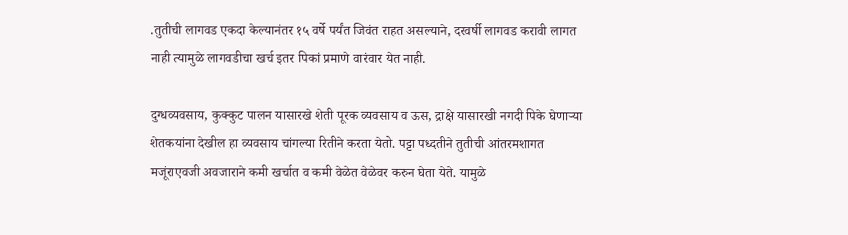.तुतीची लागवड एकदा केल्यानंतर १५ वर्षे पर्यंत जिवंत राहत असल्याने, दरवर्षी लागवड करावी लागत नाही त्यामुळे लागवडीचा खर्च इतर पिकां प्रमाणे वारंवार येत नाही.

दुग्धव्यवसाय, कुक्कुट पालन यासारखे शेती पूरक व्यवसाय व ऊस, द्राक्षे यासारखी नगदी पिके घेणाऱ्या शेतकयांना देखील हा व्यवसाय चांगल्या रितीने करता येतो. पट्टा पध्दतीने तुतीची आंतरमशागत मजूंराएवजी अवजाराने कमी खर्चात व कमी वेळेत वेळेवर करुन घेता येते. यामुळे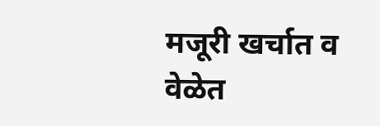मजूरी खर्चात व वेळेत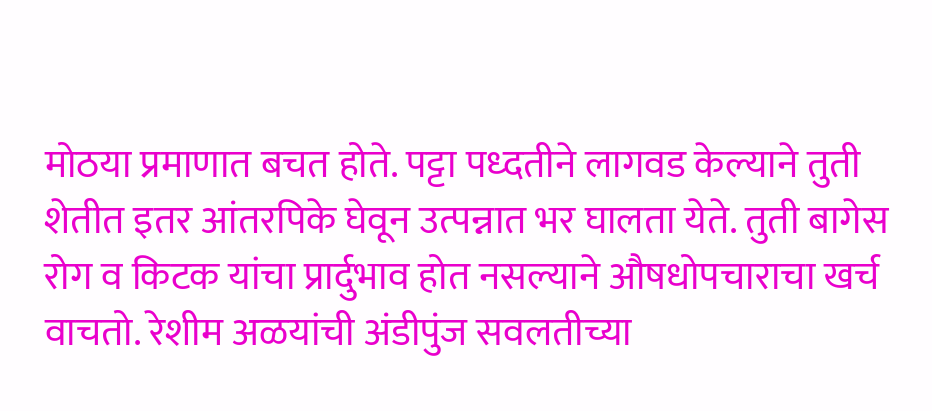मोठया प्रमाणात बचत होते. पट्टा पध्दतीने लागवड केल्याने तुती शेतीत इतर आंतरपिके घेवून उत्पन्नात भर घालता येते. तुती बागेस रोग व किटक यांचा प्रार्दुभाव होत नसल्याने औषधोपचाराचा खर्च वाचतो. रेशीम अळयांची अंडीपुंज सवलतीच्या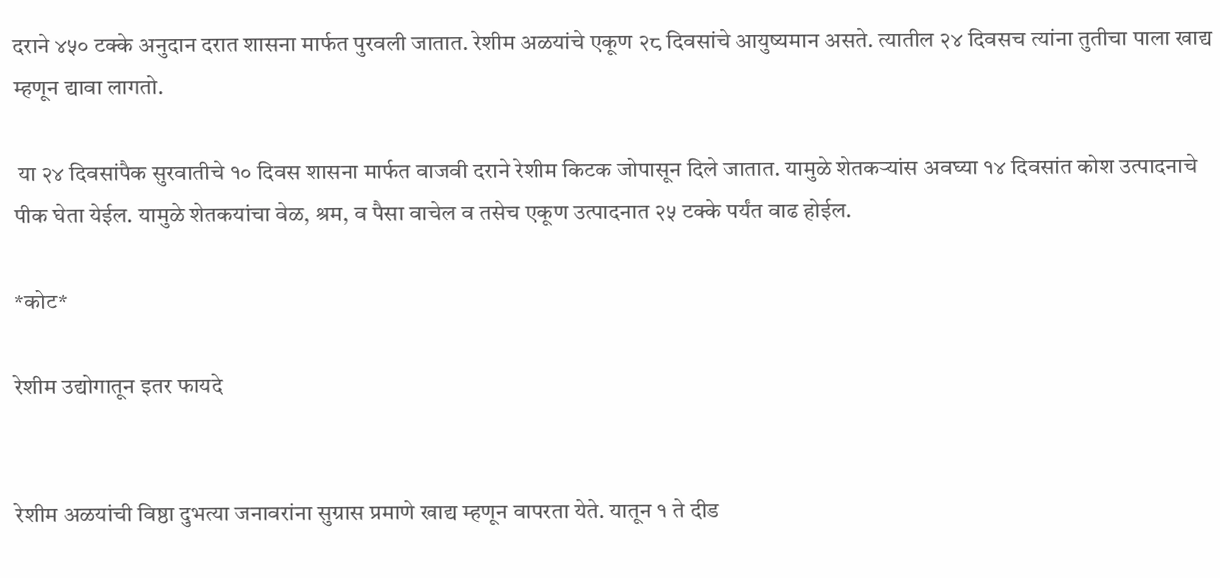दराने ४५० टक्के अनुदान दरात शासना मार्फत पुरवली जातात. रेशीम अळयांचे एकूण २८ दिवसांचे आयुष्यमान असते. त्यातील २४ दिवसच त्यांना तुतीचा पाला खाद्य म्हणून द्यावा लागतो.

 या २४ दिवसांपैक सुरवातीचे १० दिवस शासना मार्फत वाजवी दराने रेशीम किटक जोपासून दिले जातात. यामुळे शेतकऱ्यांस अवघ्या १४ दिवसांत कोश उत्पादनाचे पीक घेता येईल. यामुळे शेतकयांचा वेळ, श्रम, व पैसा वाचेल व तसेच एकूण उत्पादनात २५ टक्के पर्यंत वाढ होईल.

*कोट*

रेशीम उद्योगातून इतर फायदे


रेशीम अळयांची विष्ठा दुभत्या जनावरांना सुग्रास प्रमाणे खाद्य म्हणून वापरता येते. यातून १ ते दीड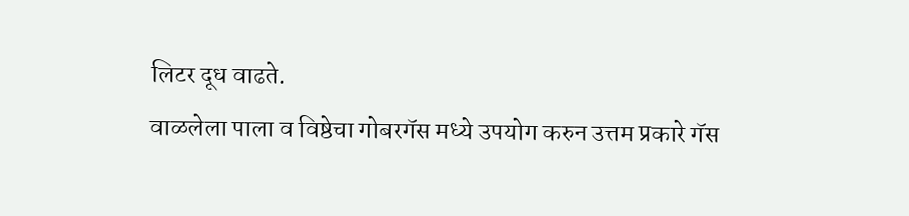लिटर दूध वाढते.
वाळलेला पाला व विष्ठेचा गोबरगॅस मध्ये उपयोग करुन उत्तम प्रकारे गॅस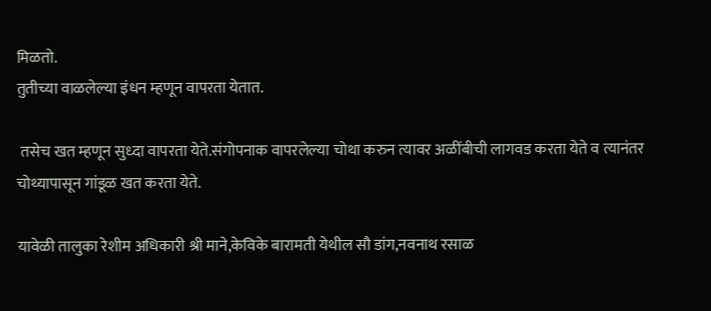मिळतो.
तुतीच्या वाळलेल्या इंधन म्हणून वापरता येतात.

 तसेच खत म्हणून सुध्दा वापरता येते.संगोपनाक वापरलेल्या चोथा करुन त्यावर अळींबीची लागवड करता येते व त्यानंतर चोथ्यापासून गांडूळ खत करता येते.

यावेळी तालुका रेशीम अधिकारी श्री माने,केविके बारामती येथील सौ डांग,नवनाथ रसाळ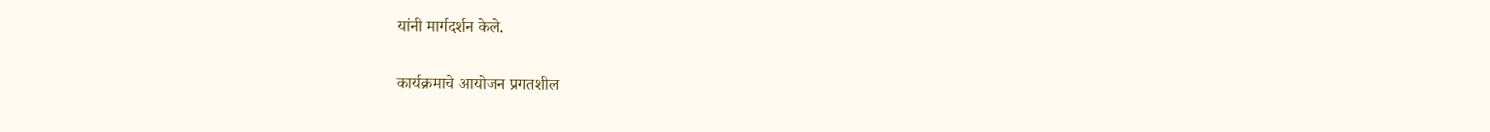यांनी मार्गदर्शन केले.

कार्यक्रमाचे आयोजन प्रगतशील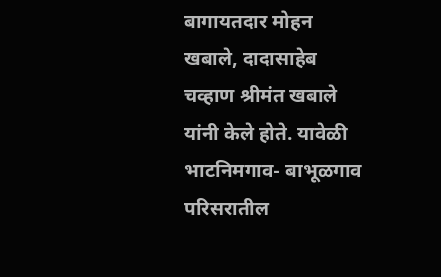बागायतदार मोहन खबाले, दादासाहेब चव्हाण श्रीमंत खबाले यांनी केले होते. यावेळी भाटनिमगाव- बाभूळगाव परिसरातील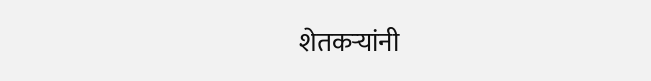शेतकऱ्यांनी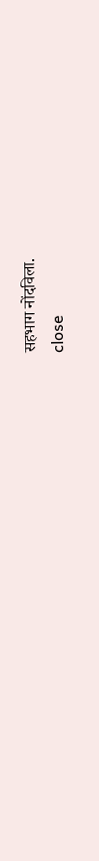सहभाग नोंदविला.
close